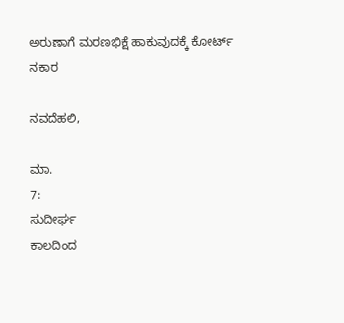ಅರುಣಾಗೆ ಮರಣಭಿಕ್ಷೆ ಹಾಕುವುದಕ್ಕೆ ಕೋರ್ಟ್ ನಕಾರ

ನವದೆಹಲಿ,

ಮಾ.
7:
ಸುದೀರ್ಘ
ಕಾಲದಿಂದ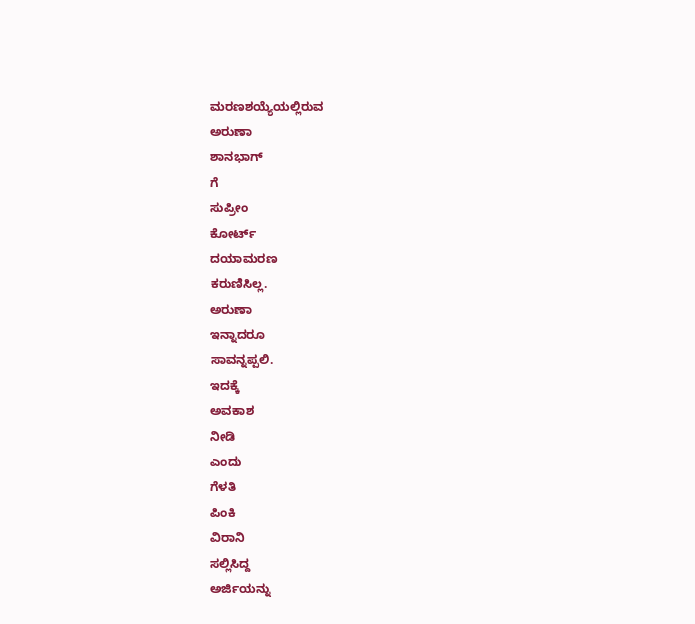ಮರಣಶಯ್ಯೆಯಲ್ಲಿರುವ
ಅರುಣಾ
ಶಾನಭಾಗ್
ಗೆ
ಸುಪ್ರೀಂ
ಕೋರ್ಟ್
ದಯಾಮರಣ
ಕರುಣಿಸಿಲ್ಲ.
ಅರುಣಾ
ಇನ್ನಾದರೂ
ಸಾವನ್ನಪ್ಪಲಿ.
ಇದಕ್ಕೆ
ಅವಕಾಶ
ನೀಡಿ
ಎಂದು
ಗೆಳತಿ
ಪಿಂಕಿ
ವಿರಾನಿ
ಸಲ್ಲಿಸಿದ್ದ
ಅರ್ಜಿಯನ್ನು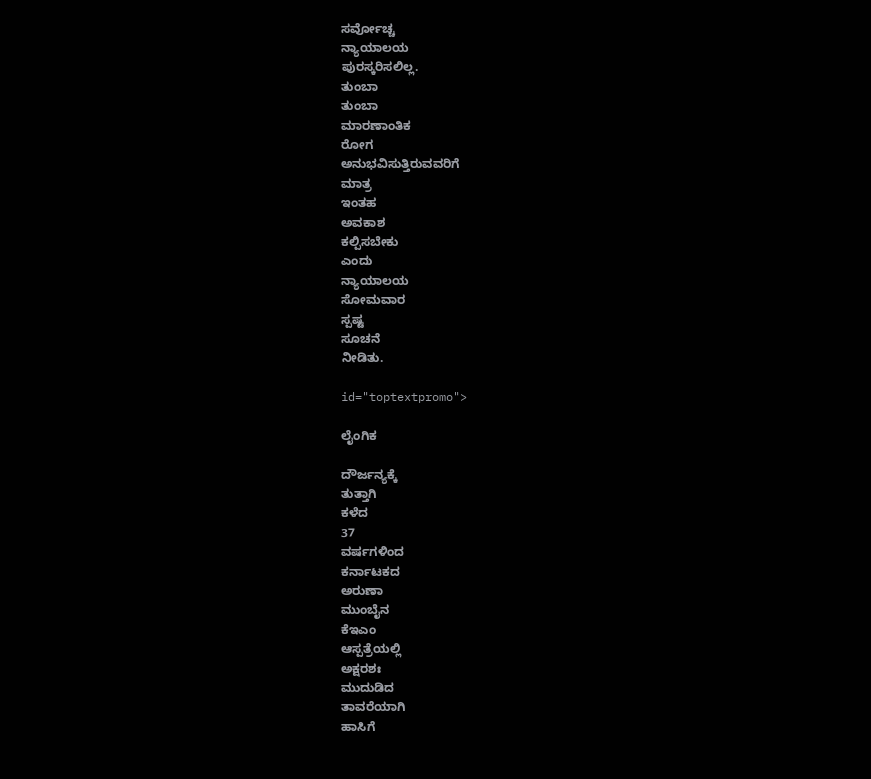ಸರ್ವೋಚ್ಚ
ನ್ಯಾಯಾಲಯ
ಪುರಸ್ಕರಿಸಲಿಲ್ಲ.
ತುಂಬಾ
ತುಂಬಾ
ಮಾರಣಾಂತಿಕ
ರೋಗ
ಅನುಭವಿಸುತ್ತಿರುವವರಿಗೆ
ಮಾತ್ರ
ಇಂತಹ
ಅವಕಾಶ
ಕಲ್ಪಿಸಬೇಕು
ಎಂದು
ನ್ಯಾಯಾಲಯ
ಸೋಮವಾರ
ಸ್ಪಷ್ಟ
ಸೂಚನೆ
ನೀಡಿತು.

id="toptextpromo">

ಲೈಂಗಿಕ

ದೌರ್ಜನ್ಯಕ್ಕೆ
ತುತ್ತಾಗಿ
ಕಳೆದ
37
ವರ್ಷಗಳಿಂದ
ಕರ್ನಾಟಕದ
ಅರುಣಾ
ಮುಂಬೈನ
ಕೆಇಎಂ
ಆಸ್ಪತ್ರೆಯಲ್ಲಿ
ಅಕ್ಷರಶಃ
ಮುದುಡಿದ
ತಾವರೆಯಾಗಿ
ಹಾಸಿಗೆ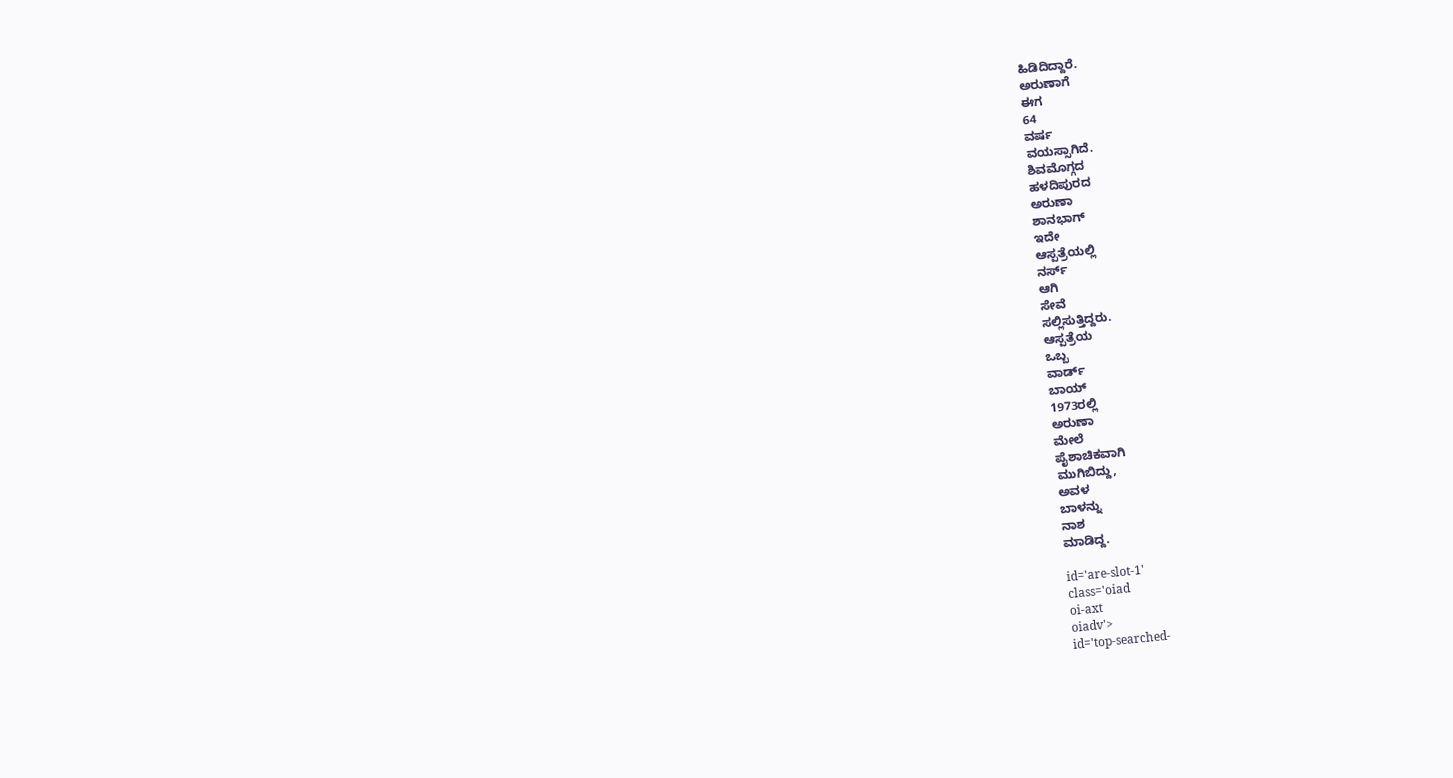ಹಿಡಿದಿದ್ದಾರೆ.
ಅರುಣಾಗೆ
ಈಗ
64
ವರ್ಷ
ವಯಸ್ಸಾಗಿದೆ.
ಶಿವಮೊಗ್ಗದ
ಹಳದಿಪುರದ
ಅರುಣಾ
ಶಾನಭಾಗ್
ಇದೇ
ಆಸ್ಪತ್ರೆಯಲ್ಲಿ
ನರ್ಸ್
ಆಗಿ
ಸೇವೆ
ಸಲ್ಲಿಸುತ್ತಿದ್ದರು.
ಆಸ್ಪತ್ರೆಯ
ಒಬ್ಬ
ವಾರ್ಡ್
ಬಾಯ್
1973ರಲ್ಲಿ
ಅರುಣಾ
ಮೇಲೆ
ಪೈಶಾಚಿಕವಾಗಿ
ಮುಗಿಬಿದ್ದು,
ಅವಳ
ಬಾಳನ್ನು
ನಾಶ
ಮಾಡಿದ್ದ.

id='are-slot-1'
class='oiad
oi-axt
oiadv'>
id='top-searched-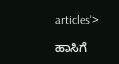articles'>

ಹಾಸಿಗೆ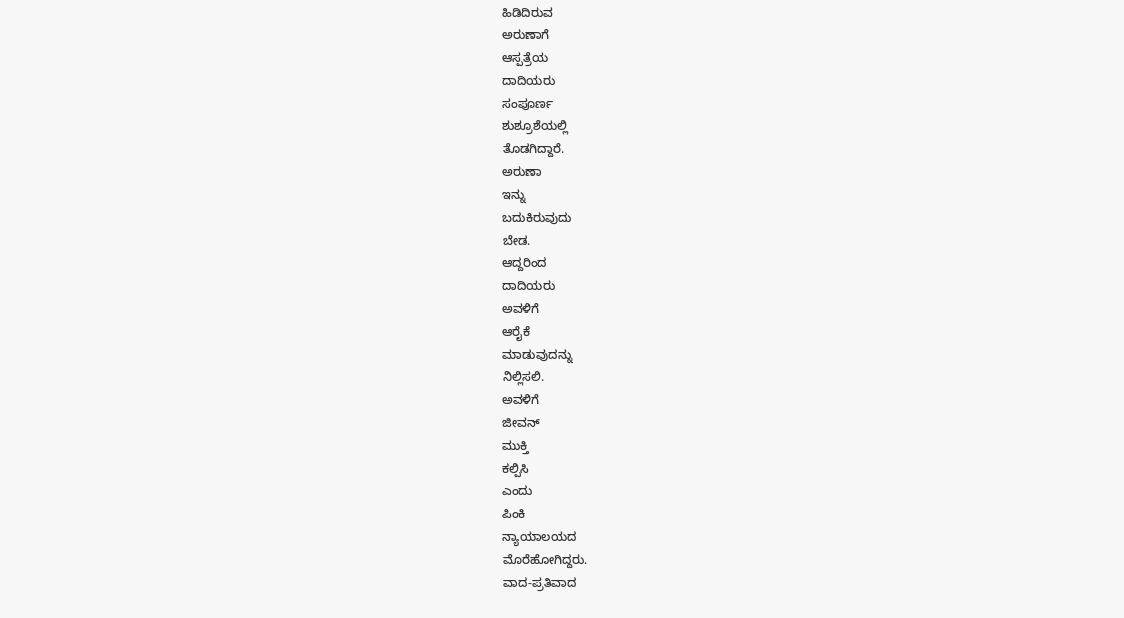ಹಿಡಿದಿರುವ
ಅರುಣಾಗೆ
ಆಸ್ಪತ್ರೆಯ
ದಾದಿಯರು
ಸಂಪೂರ್ಣ
ಶುಶ್ರೂಶೆಯಲ್ಲಿ
ತೊಡಗಿದ್ದಾರೆ.
ಅರುಣಾ
ಇನ್ನು
ಬದುಕಿರುವುದು
ಬೇಡ.
ಆದ್ದರಿಂದ
ದಾದಿಯರು
ಅವಳಿಗೆ
ಆರೈಕೆ
ಮಾಡುವುದನ್ನು
ನಿಲ್ಲಿಸಲಿ.
ಅವಳಿಗೆ
ಜೀವನ್
ಮುಕ್ತಿ
ಕಲ್ಪಿಸಿ
ಎಂದು
ಪಿಂಕಿ
ನ್ಯಾಯಾಲಯದ
ಮೊರೆಹೋಗಿದ್ದರು.
ವಾದ-ಪ್ರತಿವಾದ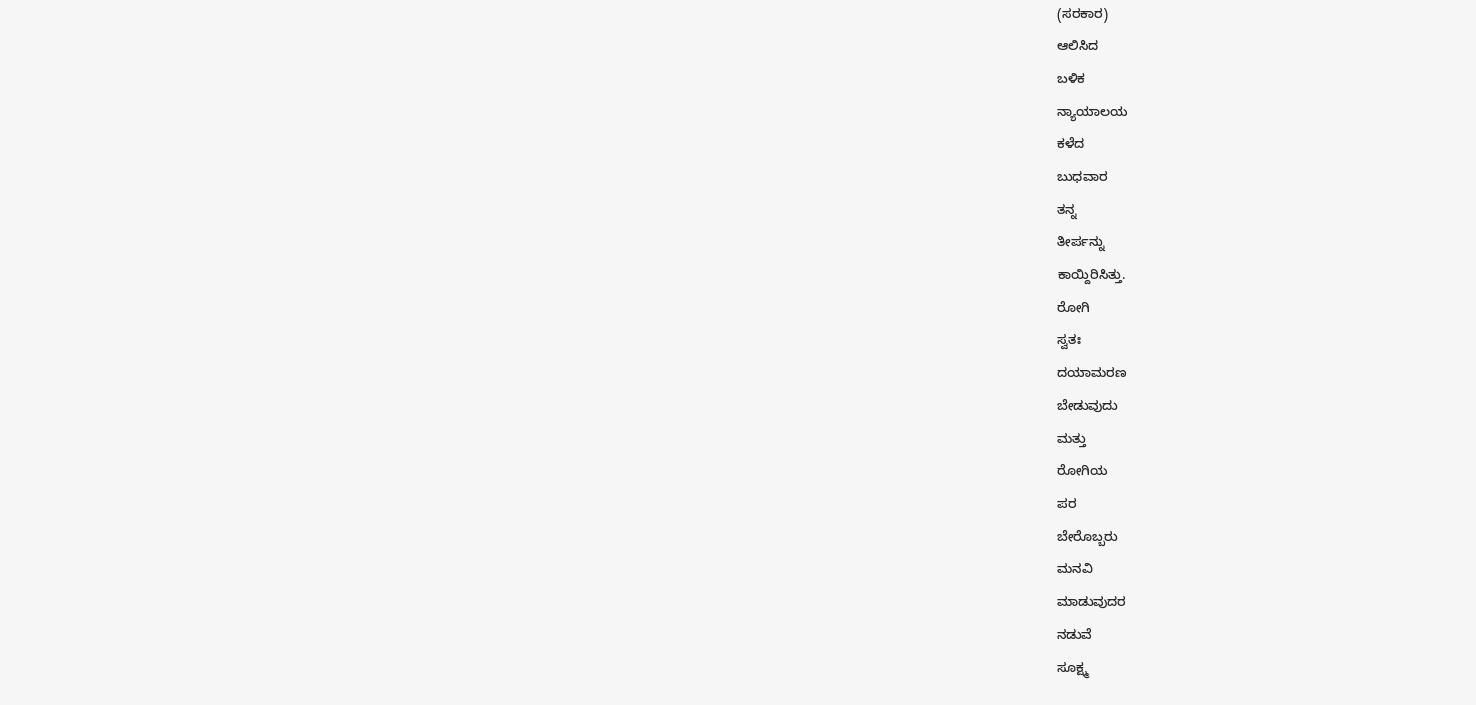(ಸರಕಾರ)
ಆಲಿಸಿದ
ಬಳಿಕ
ನ್ಯಾಯಾಲಯ
ಕಳೆದ
ಬುಧವಾರ
ತನ್ನ
ತೀರ್ಪನ್ನು
ಕಾಯ್ದಿರಿಸಿತ್ತು.
ರೋಗಿ
ಸ್ವತಃ
ದಯಾಮರಣ
ಬೇಡುವುದು
ಮತ್ತು
ರೋಗಿಯ
ಪರ
ಬೇರೊಬ್ಬರು
ಮನವಿ
ಮಾಡುವುದರ
ನಡುವೆ
ಸೂಕ್ಷ್ಮ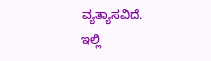ವ್ಯತ್ಯಾಸವಿದೆ.
ಇಲ್ಲಿ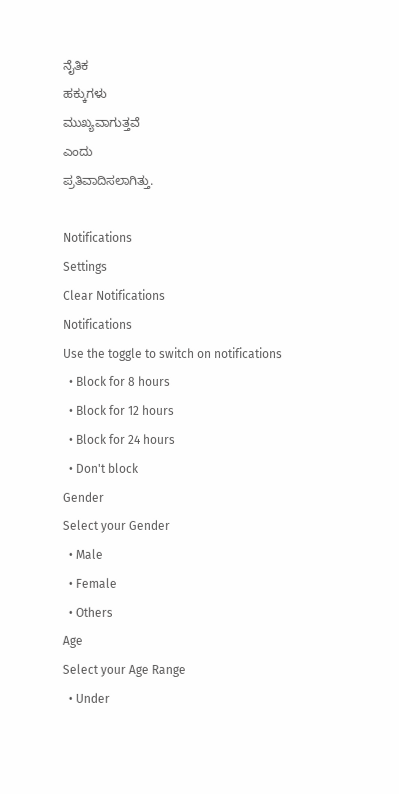ನೈತಿಕ
ಹಕ್ಕುಗಳು
ಮುಖ್ಯವಾಗುತ್ತವೆ
ಎಂದು
ಪ್ರತಿವಾದಿಸಲಾಗಿತ್ತು.

Notifications
Settings
Clear Notifications
Notifications
Use the toggle to switch on notifications
  • Block for 8 hours
  • Block for 12 hours
  • Block for 24 hours
  • Don't block
Gender
Select your Gender
  • Male
  • Female
  • Others
Age
Select your Age Range
  • Under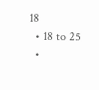18
  • 18 to 25
  •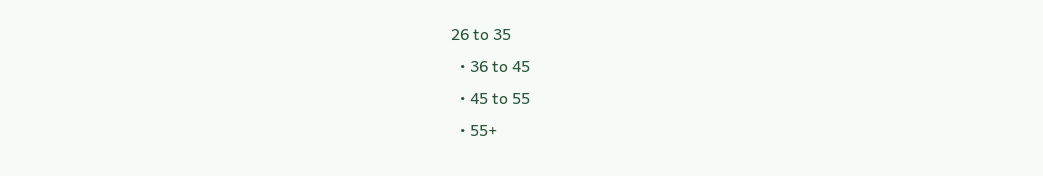26 to 35
  • 36 to 45
  • 45 to 55
  • 55+